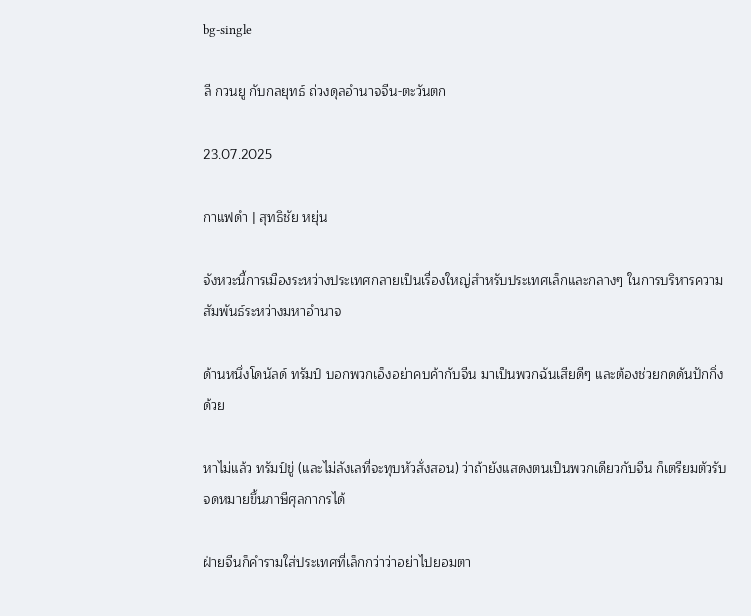bg-single

ลี กวนยู กับกลยุทธ์ ถ่วงดุลอำนาจจีน-ตะวันตก

23.07.2025

กาแฟดำ | สุทธิชัย หยุ่น

จังหวะนี้การเมืองระหว่างประเทศกลายเป็นเรื่องใหญ่สำหรับประเทศเล็กและกลางๆ ในการบริหารความสัมพันธ์ระหว่างมหาอำนาจ

ด้านหนึ่งโดนัลด์ ทรัมป์ บอกพวกเอ็งอย่าคบค้ากับจีน มาเป็นพวกฉันเสียดีๆ และต้องช่วยกดดันปักกิ่งด้วย

หาไม่แล้ว ทรัมป์ขู่ (และไม่ลังเลที่จะทุบหัวสั่งสอน) ว่าถ้ายังแสดงตนเป็นพวกเดียวกับจีน ก็เตรียมตัวรับจดหมายขึ้นภาษีศุลกากรได้

ฝ่ายจีนก็คำรามใส่ประเทศที่เล็กกว่าว่าอย่าไปยอมตา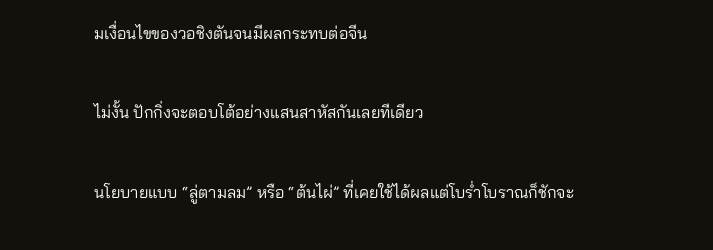มเงื่อนไขของวอชิงตันจนมีผลกระทบต่อจีน

ไม่งั้น ปักกิ่งจะตอบโต้อย่างแสนสาหัสกันเลยทีเดียว

นโยบายแบบ “ลู่ตามลม” หรือ “ต้นไผ่” ที่เคยใช้ได้ผลแต่โบร่ำโบราณก็ชักจะ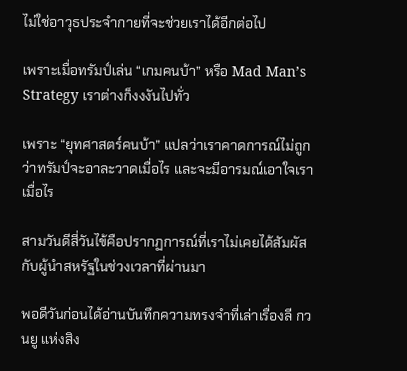ไม่ใช่อาวุธประจำกายที่จะช่วยเราได้อีกต่อไป

เพราะเมื่อทรัมป์เล่น “เกมคนบ้า” หรือ Mad Man’s Strategy เราต่างก็งงงันไปทั่ว

เพราะ “ยุทศาสตร์คนบ้า” แปลว่าเราคาดการณ์ไม่ถูกว่าทรัมป์จะอาละวาดเมื่อไร และจะมีอารมณ์เอาใจเราเมื่อไร

สามวันดีสี่วันไข้คือปรากฏการณ์ที่เราไม่เคยได้สัมผัสกับผู้นำสหรัฐในช่วงเวลาที่ผ่านมา

พอดีวันก่อนได้อ่านบันทึกความทรงจำที่เล่าเรื่องลี กวนยู แห่งสิง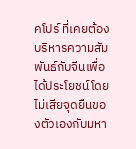คโปร์ ที่เคยต้องบริหารความสัมพันธ์กับจีนเพื่อได้ประโยชน์โดยไม่เสียจุดยืนของตัวเองกับมหา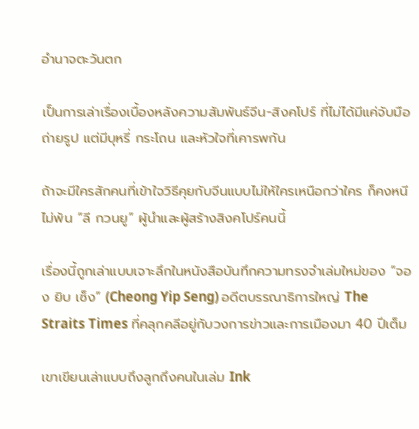อำนาจตะวันตก

เป็นการเล่าเรื่องเบื้องหลังความสัมพันธ์จีน-สิงคโปร์ ที่ไม่ได้มีแค่จับมือถ่ายรูป แต่มีบุหรี่ กระโถน และหัวใจที่เคารพกัน

ถ้าจะมีใครสักคนที่เข้าใจวิธีคุยกับจีนแบบไม่ให้ใครเหนือกว่าใคร ก็คงหนีไม่พ้น “ลี กวนยู” ผู้นำและผู้สร้างสิงคโปร์คนนี้

เรื่องนี้ถูกเล่าแบบเจาะลึกในหนังสือบันทึกความทรงจำเล่มใหม่ของ “จอง ยิบ เซ็ง” (Cheong Yip Seng) อดีตบรรณาธิการใหญ่ The Straits Times ที่คลุกคลีอยู่กับวงการข่าวและการเมืองมา 40 ปีเต็ม

เขาเขียนเล่าแบบถึงลูกถึงคนในเล่ม Ink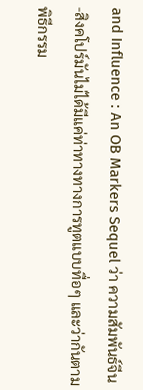and Influence : An OB Markers Sequel ว่า ความสัมพันธ์จีน-สิงคโปร์มันไม่ได้มีแค่ท่าทางทางการทูตแบบทื่อๆ และว่ากันตามพิธีกรรม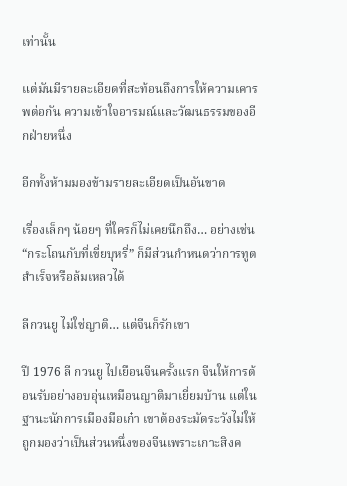เท่านั้น

แต่มันมีรายละเอียดที่สะท้อนถึงการให้ความเคารพต่อกัน ความเข้าใจอารมณ์และวัฒนธรรมของอีกฝ่ายหนึ่ง

อีกทั้งห้ามมองข้ามรายละเอียดเป็นอันขาด

เรื่องเล็กๆ น้อยๆ ที่ใครก็ไม่เคยนึกถึง… อย่างเช่น “กระโถนกับที่เขี่ยบุหรี่” ก็มีส่วนกำหนดว่าการทูตสำเร็จหรือล้มเหลวได้

ลีกวนยู ไม่ใช่ญาติ… แต่จีนก็รักเขา

ปี 1976 ลี กวนยู ไปเยือนจีนครั้งแรก จีนให้การต้อนรับอย่างอบอุ่นเหมือนญาติมาเยี่ยมบ้าน แต่ในฐานะนักการเมืองมือเก๋า เขาต้องระมัดระวังไม่ให้ถูกมองว่าเป็นส่วนหนึ่งของจีนเพราะเกาะสิงค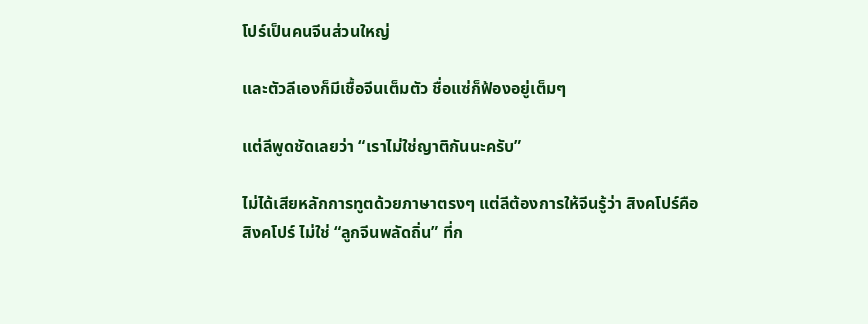โปร์เป็นคนจีนส่วนใหญ่

และตัวลีเองก็มีเชื้อจีนเต็มตัว ชื่อแซ่ก็ฟ้องอยู่เต็มๆ

แต่ลีพูดชัดเลยว่า “เราไม่ใช่ญาติกันนะครับ”

ไม่ได้เสียหลักการทูตด้วยภาษาตรงๆ แต่ลีต้องการให้จีนรู้ว่า สิงคโปร์คือสิงคโปร์ ไม่ใช่ “ลูกจีนพลัดถิ่น” ที่ก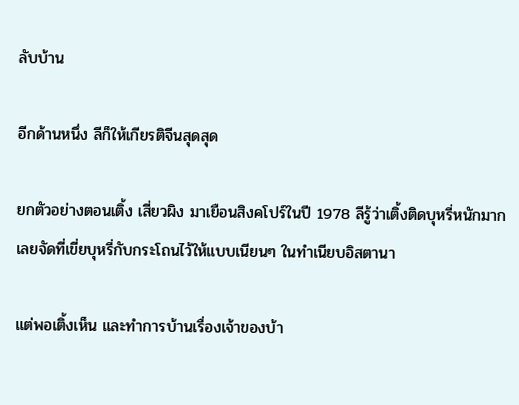ลับบ้าน

อีกด้านหนึ่ง ลีก็ให้เกียรติจีนสุดสุด

ยกตัวอย่างตอนเติ้ง เสี่ยวผิง มาเยือนสิงคโปร์ในปี 1978 ลีรู้ว่าเติ้งติดบุหรี่หนักมาก เลยจัดที่เขี่ยบุหรี่กับกระโถนไว้ให้แบบเนียนๆ ในทำเนียบอิสตานา

แต่พอเติ้งเห็น และทำการบ้านเรื่องเจ้าของบ้า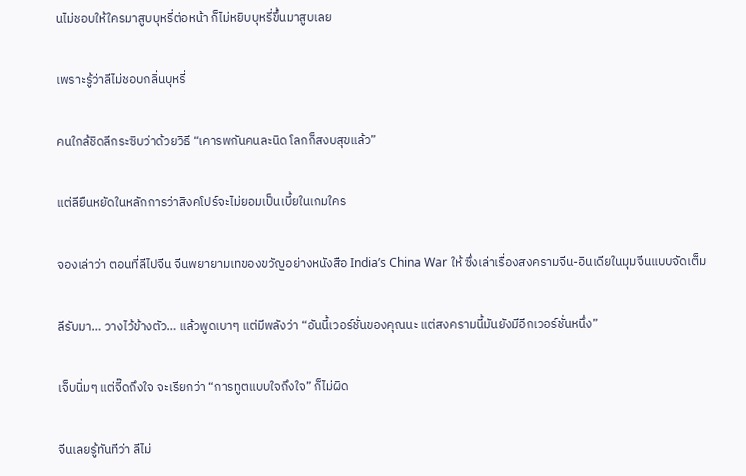นไม่ชอบให้ใครมาสูบบุหรี่ต่อหน้า ก็ไม่หยิบบุหรี่ขึ้นมาสูบเลย

เพราะรู้ว่าลีไม่ชอบกลิ่นบุหรี่

คนใกล้ชิดลีกระซิบว่าด้วยวิธี “เคารพกันคนละนิด โลกก็สงบสุขแล้ว”

แต่ลียืนหยัดในหลักการว่าสิงคโปร์จะไม่ยอมเป็นเบี้ยในเกมใคร

จองเล่าว่า ตอนที่ลีไปจีน จีนพยายามเทของขวัญอย่างหนังสือ India’s China War ให้ ซึ่งเล่าเรื่องสงครามจีน-อินเดียในมุมจีนแบบจัดเต็ม

ลีรับมา… วางไว้ข้างตัว… แล้วพูดเบาๆ แต่มีพลังว่า “อันนี้เวอร์ชั่นของคุณนะ แต่สงครามนี้มันยังมีอีกเวอร์ชั่นหนึ่ง”

เจ็บนิ่มๆ แต่จี๊ดถึงใจ จะเรียกว่า “การทูตแบบใจถึงใจ” ก็ไม่ผิด

จีนเลยรู้ทันทีว่า ลีไม่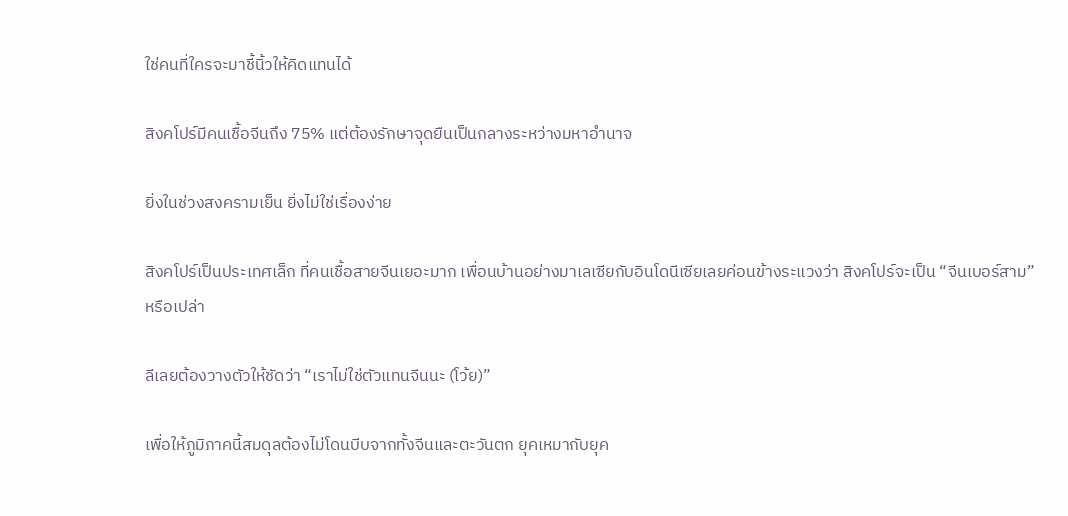ใช่คนที่ใครจะมาชี้นิ้วให้คิดแทนได้

สิงคโปร์มีคนเชื้อจีนถึง 75% แต่ต้องรักษาจุดยืนเป็นกลางระหว่างมหาอำนาจ

ยิ่งในช่วงสงครามเย็น ยิ่งไม่ใช่เรื่องง่าย

สิงคโปร์เป็นประเทศเล็ก ที่คนเชื้อสายจีนเยอะมาก เพื่อนบ้านอย่างมาเลเซียกับอินโดนีเซียเลยค่อนข้างระแวงว่า สิงคโปร์จะเป็น “จีนเบอร์สาม” หรือเปล่า

ลีเลยต้องวางตัวให้ชัดว่า “เราไม่ใช่ตัวแทนจีนนะ (โว้ย)”

เพื่อให้ภูมิภาคนี้สมดุลต้องไม่โดนบีบจากทั้งจีนและตะวันตก ยุคเหมากับยุค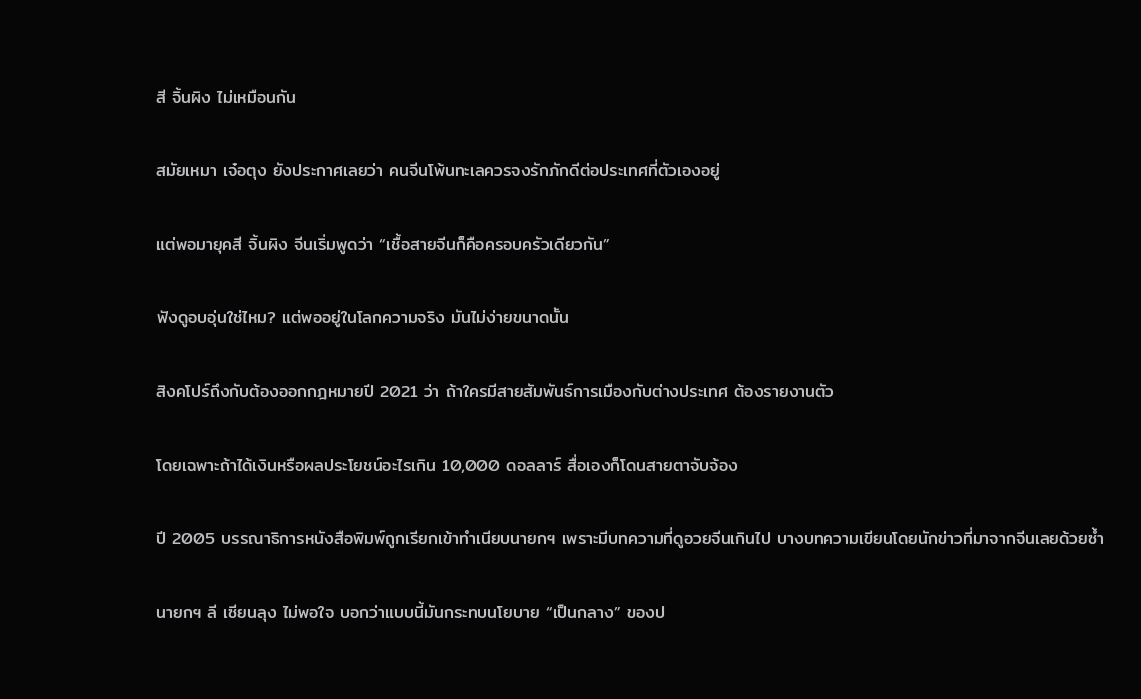สี จิ้นผิง ไม่เหมือนกัน

สมัยเหมา เจ๋อตุง ยังประกาศเลยว่า คนจีนโพ้นทะเลควรจงรักภักดีต่อประเทศที่ตัวเองอยู่

แต่พอมายุคสี จิ้นผิง จีนเริ่มพูดว่า “เชื้อสายจีนก็คือครอบครัวเดียวกัน”

ฟังดูอบอุ่นใช่ไหม? แต่พออยู่ในโลกความจริง มันไม่ง่ายขนาดนั้น

สิงคโปร์ถึงกับต้องออกกฎหมายปี 2021 ว่า ถ้าใครมีสายสัมพันธ์การเมืองกับต่างประเทศ ต้องรายงานตัว

โดยเฉพาะถ้าได้เงินหรือผลประโยชน์อะไรเกิน 10,000 ดอลลาร์ สื่อเองก็โดนสายตาจับจ้อง

ปี 2005 บรรณาธิการหนังสือพิมพ์ถูกเรียกเข้าทำเนียบนายกฯ เพราะมีบทความที่ดูอวยจีนเกินไป บางบทความเขียนโดยนักข่าวที่มาจากจีนเลยด้วยซ้ำ

นายกฯ ลี เซียนลุง ไม่พอใจ บอกว่าแบบนี้มันกระทบนโยบาย “เป็นกลาง” ของป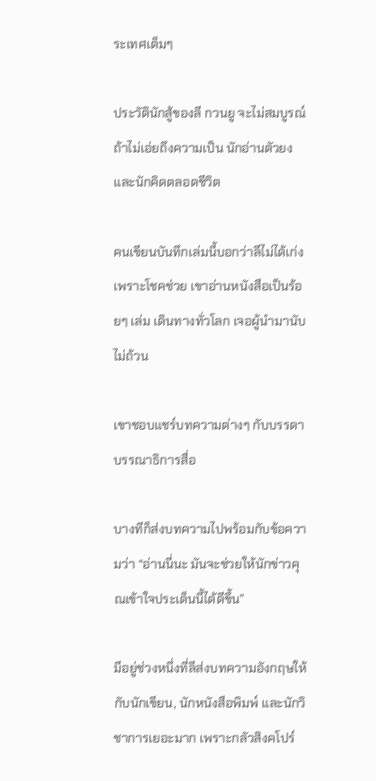ระเทศเต็มๆ

ประวัตินักสู้ของลี กวนยู จะไม่สมบูรณ์ถ้าไม่เอ่ยถึงความเป็น นักอ่านตัวยง และนักคิดตลอดชีวิต

คนเขียนบันทึกเล่มนี้บอกว่าลีไม่ได้เก่งเพราะโชคช่วย เขาอ่านหนังสือเป็นร้อยๆ เล่ม เดินทางทั่วโลก เจอผู้นำมานับไม่ถ้วน

เขาชอบแชร์บทความต่างๆ กับบรรดาบรรณาธิการสื่อ

บางทีก็ส่งบทความไปพร้อมกับข้อความว่า “อ่านนี่นะ มันจะช่วยให้นักข่าวคุณเข้าใจประเด็นนี้ได้ดีขึ้น”

มีอยู่ช่วงหนึ่งที่ลีส่งบทความอังกฤษให้กับนักเขียน, นักหนังสือพิมพ์ และนักวิชาการเยอะมาก เพราะกลัวสิงคโปร์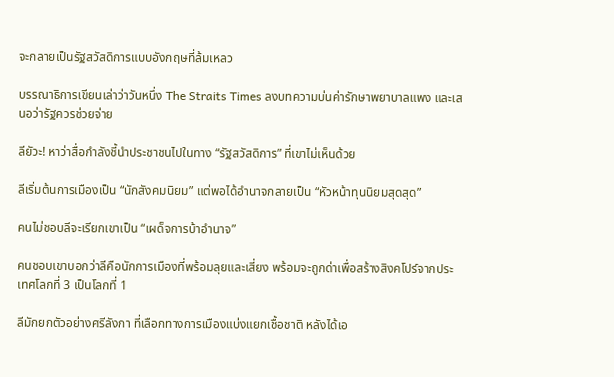จะกลายเป็นรัฐสวัสดิการแบบอังกฤษที่ล้มเหลว

บรรณาธิการเขียนเล่าว่าวันหนึ่ง The Straits Times ลงบทความบ่นค่ารักษาพยาบาลแพง และเสนอว่ารัฐควรช่วยจ่าย

ลียัวะ! หาว่าสื่อกำลังชี้นำประชาชนไปในทาง “รัฐสวัสดิการ” ที่เขาไม่เห็นด้วย

ลีเริ่มต้นการเมืองเป็น “นักสังคมนิยม” แต่พอได้อำนาจกลายเป็น “หัวหน้าทุนนิยมสุดสุด”

คนไม่ชอบลีจะเรียกเขาเป็น “เผด็จการบ้าอำนาจ”

คนชอบเขาบอกว่าลีคือนักการเมืองที่พร้อมลุยและเสี่ยง พร้อมจะถูกด่าเพื่อสร้างสิงคโปร์จากประเทศโลกที่ 3 เป็นโลกที่ 1

ลีมักยกตัวอย่างศรีลังกา ที่เลือกทางการเมืองแบ่งแยกเชื้อชาติ หลังได้เอ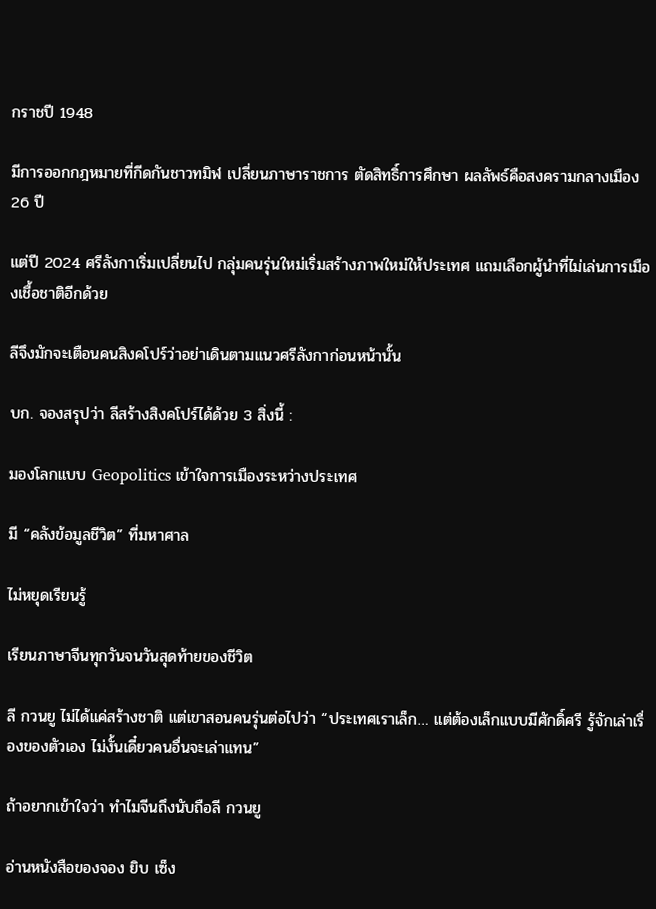กราชปี 1948

มีการออกกฎหมายที่กีดกันชาวทมิฬ เปลี่ยนภาษาราชการ ตัดสิทธิ์การศึกษา ผลลัพธ์คือสงครามกลางเมือง 26 ปี

แต่ปี 2024 ศรีลังกาเริ่มเปลี่ยนไป กลุ่มคนรุ่นใหม่เริ่มสร้างภาพใหม่ให้ประเทศ แถมเลือกผู้นำที่ไม่เล่นการเมืองเชื้อชาติอีกด้วย

ลีจึงมักจะเตือนคนสิงคโปร์ว่าอย่าเดินตามแนวศรีลังกาก่อนหน้านั้น

บก. จองสรุปว่า ลีสร้างสิงคโปร์ได้ด้วย 3 สิ่งนี้ :

มองโลกแบบ Geopolitics เข้าใจการเมืองระหว่างประเทศ

มี “คลังข้อมูลชีวิต” ที่มหาศาล

ไม่หยุดเรียนรู้

เรียนภาษาจีนทุกวันจนวันสุดท้ายของชีวิต

ลี กวนยู ไม่ได้แค่สร้างชาติ แต่เขาสอนคนรุ่นต่อไปว่า “ประเทศเราเล็ก… แต่ต้องเล็กแบบมีศักดิ์ศรี รู้จักเล่าเรื่องของตัวเอง ไม่งั้นเดี๋ยวคนอื่นจะเล่าแทน”

ถ้าอยากเข้าใจว่า ทำไมจีนถึงนับถือลี กวนยู

อ่านหนังสือของจอง ยิบ เซ็ง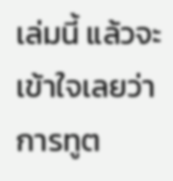เล่มนี้ แล้วจะเข้าใจเลยว่า การทูต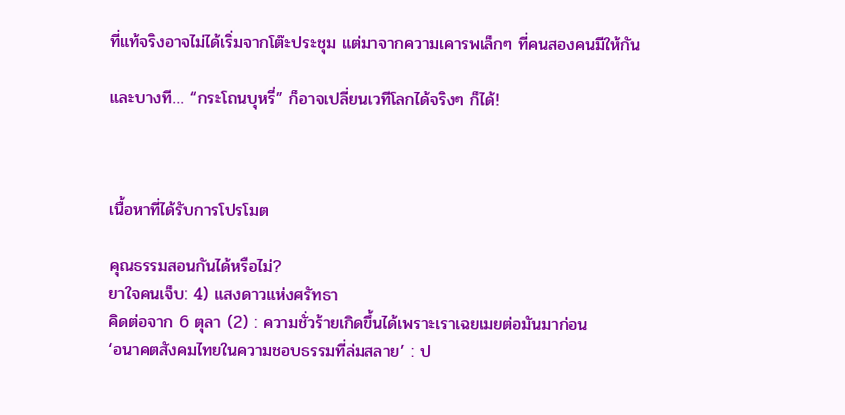ที่แท้จริงอาจไม่ได้เริ่มจากโต๊ะประชุม แต่มาจากความเคารพเล็กๆ ที่คนสองคนมีให้กัน

และบางที… “กระโถนบุหรี่” ก็อาจเปลี่ยนเวทีโลกได้จริงๆ ก็ได้!



เนื้อหาที่ได้รับการโปรโมต

คุณธรรมสอนกันได้หรือไม่?
ยาใจคนเจ็บ: 4) แสงดาวแห่งศรัทธา
คิดต่อจาก 6 ตุลา (2) : ความชั่วร้ายเกิดขึ้นได้เพราะเราเฉยเมยต่อมันมาก่อน
‘อนาคตสังคมไทยในความชอบธรรมที่ล่มสลาย’ : ป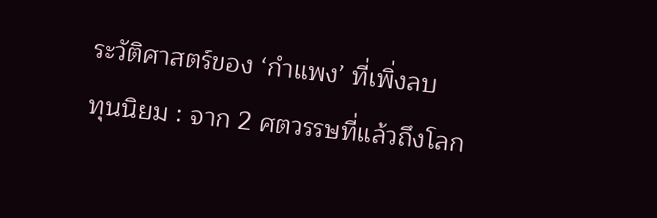ระวัติศาสตร์ของ ‘กำแพง’ ที่เพิ่งลบ
ทุนนิยม : จาก 2 ศตวรรษที่แล้วถึงโลก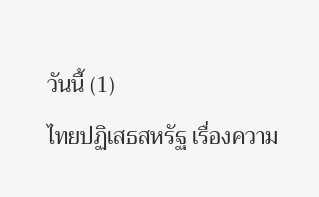วันนี้ (1)
ไทยปฏิเสธสหรัฐ เรื่องความ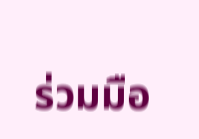ร่วมมือ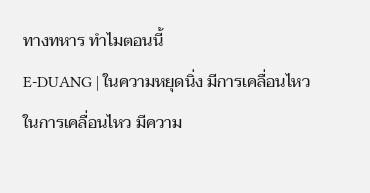ทางทหาร ทำไมตอนนี้
E-DUANG | ในความหยุดนิ่ง มีการเคลื่อนไหว ในการเคลื่อนไหว มีความ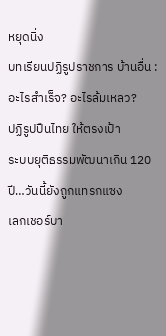หยุดนิ่ง
บทเรียนปฏิรูปราชการ บ้านอื่น : อะไรสำเร็จ? อะไรล้มเหลว?
ปฏิรูปปืนไทย ให้ตรงเป้า
ระบบยุติธรรมพัฒนาเกิน 120 ปี…วันนี้ยังถูกแทรกแซง
เลกเชอร์บา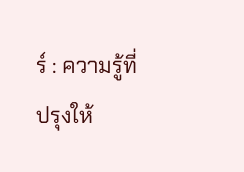ร์ : ความรู้ที่ปรุงให้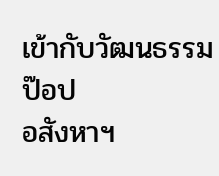เข้ากับวัฒนธรรมป๊อป
อสังหาฯ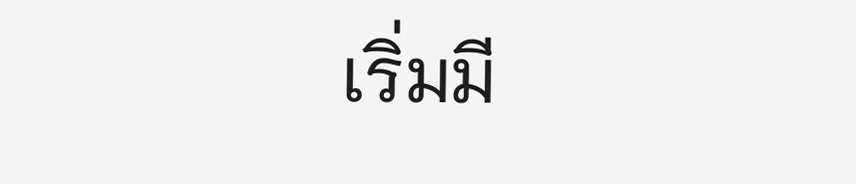เริ่มมี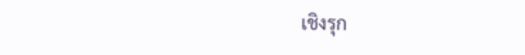เชิงรุก